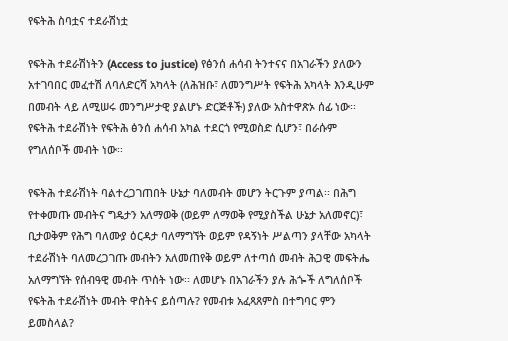የፍትሕ ስባቷና ተደራሽነቷ

የፍትሕ ተደራሽነትን (Access to justice) የፅንሰ ሐሳብ ትንተናና በአገራችን ያለውን አተገባበር መፈተሽ ለባለድርሻ አካላት (ለሕዝቡ፣ ለመንግሥት የፍትሕ አካላት እንዲሁም በመብት ላይ ለሚሠሩ መንግሥታዊ ያልሆኑ ድርጅቶች) ያለው አስተዋጽኦ ሰፊ ነው፡፡
የፍትሕ ተደራሽነት የፍትሕ ፅንሰ ሐሳብ አካል ተደርጎ የሚወስድ ሲሆን፣ በራሱም የግለሰቦች መብት ነው፡፡

የፍትሕ ተደራሽነት ባልተረጋገጠበት ሁኔታ ባለመብት መሆን ትርጉም ያጣል፡፡ በሕግ የተቀመጡ መብትና ግዴታን አለማወቅ (ወይም ለማወቅ የሚያስችል ሁኔታ አለመኖር)፣ ቢታወቅም የሕግ ባለሙያ ዕርዳታ ባለማግኘት ወይም የዳኝነት ሥልጣን ያላቸው አካላት ተደራሽነት ባለመረጋገጡ መብትን አለመጠየቅ ወይም ለተጣሰ መብት ሕጋዊ መፍትሔ አለማግኘት የሰብዓዊ መብት ጥሰት ነው፡፡ ለመሆኑ በአገራችን ያሉ ሕጐች ለግለሰቦች የፍትሕ ተደራሽነት መብት ዋስትና ይሰጣሉ? የመብቱ አፈጻጸምስ በተግባር ምን ይመስላል?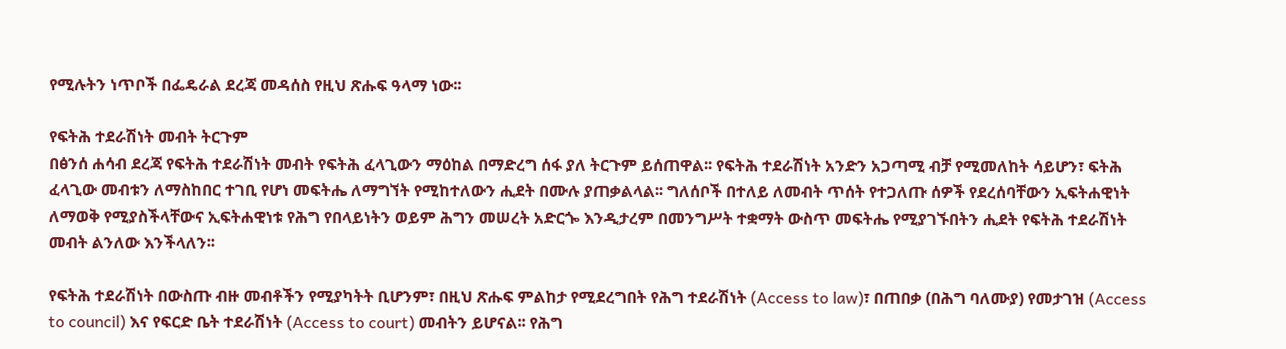የሚሉትን ነጥቦች በፌዴራል ደረጃ መዳሰስ የዚህ ጽሑፍ ዓላማ ነው፡፡

የፍትሕ ተደራሽነት መብት ትርጉም
በፅንሰ ሐሳብ ደረጃ የፍትሕ ተደራሽነት መብት የፍትሕ ፈላጊውን ማዕከል በማድረግ ሰፋ ያለ ትርጉም ይሰጠዋል፡፡ የፍትሕ ተደራሽነት አንድን አጋጣሚ ብቻ የሚመለከት ሳይሆን፣ ፍትሕ ፈላጊው መብቱን ለማስከበር ተገቢ የሆነ መፍትሔ ለማግኘት የሚከተለውን ሒደት በሙሉ ያጠቃልላል፡፡ ግለሰቦች በተለይ ለመብት ጥሰት የተጋለጡ ሰዎች የደረሰባቸውን ኢፍትሐዊነት ለማወቅ የሚያስችላቸውና ኢፍትሐዊነቱ የሕግ የበላይነትን ወይም ሕግን መሠረት አድርጐ እንዲታረም በመንግሥት ተቋማት ውስጥ መፍትሔ የሚያገኙበትን ሒደት የፍትሕ ተደራሽነት መብት ልንለው እንችላለን፡፡

የፍትሕ ተደራሽነት በውስጡ ብዙ መብቶችን የሚያካትት ቢሆንም፣ በዚህ ጽሑፍ ምልከታ የሚደረግበት የሕግ ተደራሽነት (Access to law)፣ በጠበቃ (በሕግ ባለሙያ) የመታገዝ (Access to council) እና የፍርድ ቤት ተደራሽነት (Access to court) መብትን ይሆናል፡፡ የሕግ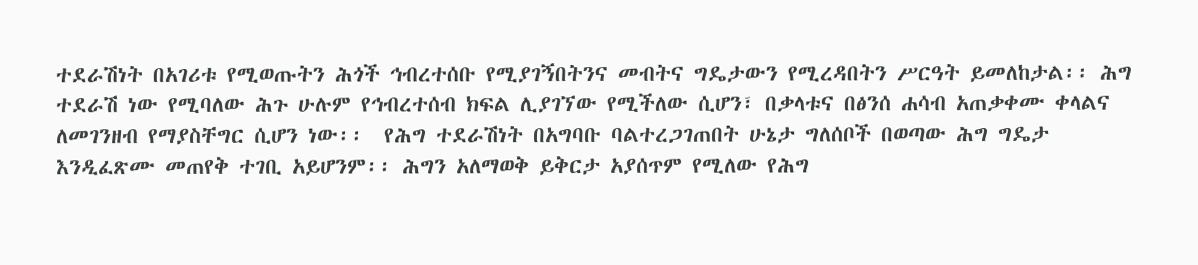ተደራሽነት በአገሪቱ የሚወጡትን ሕጎች ኅብረተሰቡ የሚያገኝበትንና መብትና ግዴታውን የሚረዳበትን ሥርዓት ይመለከታል፡፡ ሕግ ተደራሽ ነው የሚባለው ሕጉ ሁሉም የኅብረተሰብ ክፍል ሊያገኘው የሚችለው ሲሆን፣ በቃላቱና በፅንሰ ሐሳብ አጠቃቀሙ ቀላልና ለመገንዘብ የማያስቸግር ሲሆን ነው፡፡  የሕግ ተደራሽነት በአግባቡ ባልተረጋገጠበት ሁኔታ ግለሰቦች በወጣው ሕግ ግዴታ እንዲፈጽሙ መጠየቅ ተገቢ አይሆንም፡፡ ሕግን አለማወቅ ይቅርታ አያሰጥም የሚለው የሕግ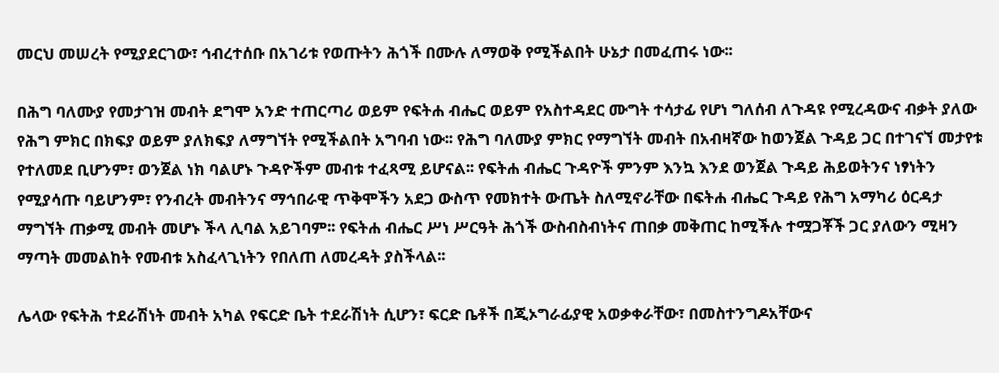መርህ መሠረት የሚያደርገው፣ ኅብረተሰቡ በአገሪቱ የወጡትን ሕጎች በሙሉ ለማወቅ የሚችልበት ሁኔታ በመፈጠሩ ነው፡፡

በሕግ ባለሙያ የመታገዝ መብት ደግሞ አንድ ተጠርጣሪ ወይም የፍትሐ ብሔር ወይም የአስተዳደር ሙግት ተሳታፊ የሆነ ግለሰብ ለጉዳዩ የሚረዳውና ብቃት ያለው የሕግ ምክር በክፍያ ወይም ያለክፍያ ለማግኘት የሚችልበት አግባብ ነው፡፡ የሕግ ባለሙያ ምክር የማግኘት መብት በአብዛኛው ከወንጀል ጉዳይ ጋር በተገናኘ መታየቱ የተለመደ ቢሆንም፣ ወንጀል ነክ ባልሆኑ ጉዳዮችም መብቱ ተፈጻሚ ይሆናል፡፡ የፍትሐ ብሔር ጉዳዮች ምንም እንኳ እንደ ወንጀል ጉዳይ ሕይወትንና ነፃነትን የሚያሳጡ ባይሆንም፣ የንብረት መብትንና ማኅበራዊ ጥቅሞችን አደጋ ውስጥ የመክተት ውጤት ስለሚኖራቸው በፍትሐ ብሔር ጉዳይ የሕግ አማካሪ ዕርዳታ ማግኘት ጠቃሚ መብት መሆኑ ችላ ሊባል አይገባም፡፡ የፍትሐ ብሔር ሥነ ሥርዓት ሕጎች ውስብስብነትና ጠበቃ መቅጠር ከሚችሉ ተሟጋቾች ጋር ያለውን ሚዛን ማጣት መመልከት የመብቱ አስፈላጊነትን የበለጠ ለመረዳት ያስችላል፡፡

ሌላው የፍትሕ ተደራሽነት መብት አካል የፍርድ ቤት ተደራሽነት ሲሆን፣ ፍርድ ቤቶች በጂኦግራፊያዊ አወቃቀራቸው፣ በመስተንግዶአቸውና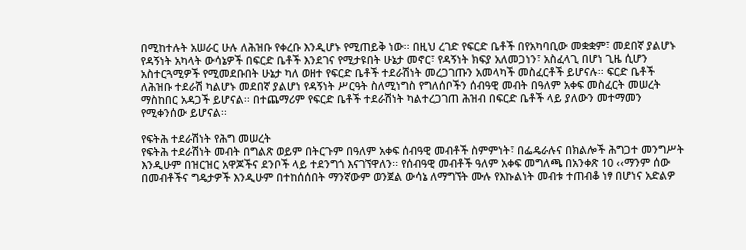በሚከተሉት አሠራር ሁሉ ለሕዝቡ የቀረቡ እንዲሆኑ የሚጠይቅ ነው፡፡ በዚህ ረገድ የፍርድ ቤቶች በየአካባቢው መቋቋም፣ መደበኛ ያልሆኑ የዳኝነት አካላት ውሳኔዎች በፍርድ ቤቶች እንደገና የሚታዩበት ሁኔታ መኖር፣ የዳኝነት ክፍያ አለመጋነን፣ አስፈላጊ በሆነ ጊዜ ሲሆን አስተርጓሚዎች የሚመደቡበት ሁኔታ ካለ ወዘተ የፍርድ ቤቶች ተደራሽነት መረጋገጡን አመላካች መስፈርቶች ይሆናሉ፡፡ ፍርድ ቤቶች ለሕዝቡ ተደራሽ ካልሆኑ መደበኛ ያልሆነ የዳኝነት ሥርዓት ስለሚነግስ የግለሰቦችን ሰብዓዊ መብት በዓለም አቀፍ መስፈርት መሠረት ማስከበር አዳጋች ይሆናል፡፡ በተጨማሪም የፍርድ ቤቶች ተደራሽነት ካልተረጋገጠ ሕዝብ በፍርድ ቤቶች ላይ ያለውን መተማመን የሚቀንሰው ይሆናል፡፡

የፍትሕ ተደራሽነት የሕግ መሠረት
የፍትሕ ተደራሽነት መብት በግልጽ ወይም በትርጉም በዓለም አቀፍ ሰብዓዊ መብቶች ስምምነት፣ በፌዴራሉና በክልሎች ሕግጋተ መንግሥት እንዲሁም በዝርዝር አዋጆችና ደንቦች ላይ ተደንግጎ እናገኘዋለን፡፡ የሰብዓዊ መብቶች ዓለም አቀፍ መግለጫ በአንቀጽ 10 ‹‹ማንም ሰው በመብቶችና ግዴታዎች እንዲሁም በተከሰሰበት ማንኛውም ወንጀል ውሳኔ ለማግኘት ሙሉ የእኩልነት መብቱ ተጠብቆ ነፃ በሆነና አድልዎ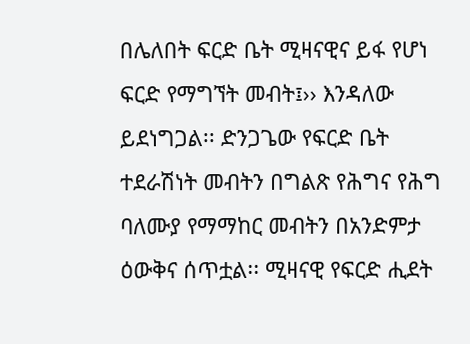በሌለበት ፍርድ ቤት ሚዛናዊና ይፋ የሆነ ፍርድ የማግኘት መብት፤›› እንዳለው ይደነግጋል፡፡ ድንጋጌው የፍርድ ቤት ተደራሽነት መብትን በግልጽ የሕግና የሕግ ባለሙያ የማማከር መብትን በአንድምታ ዕውቅና ሰጥቷል፡፡ ሚዛናዊ የፍርድ ሒደት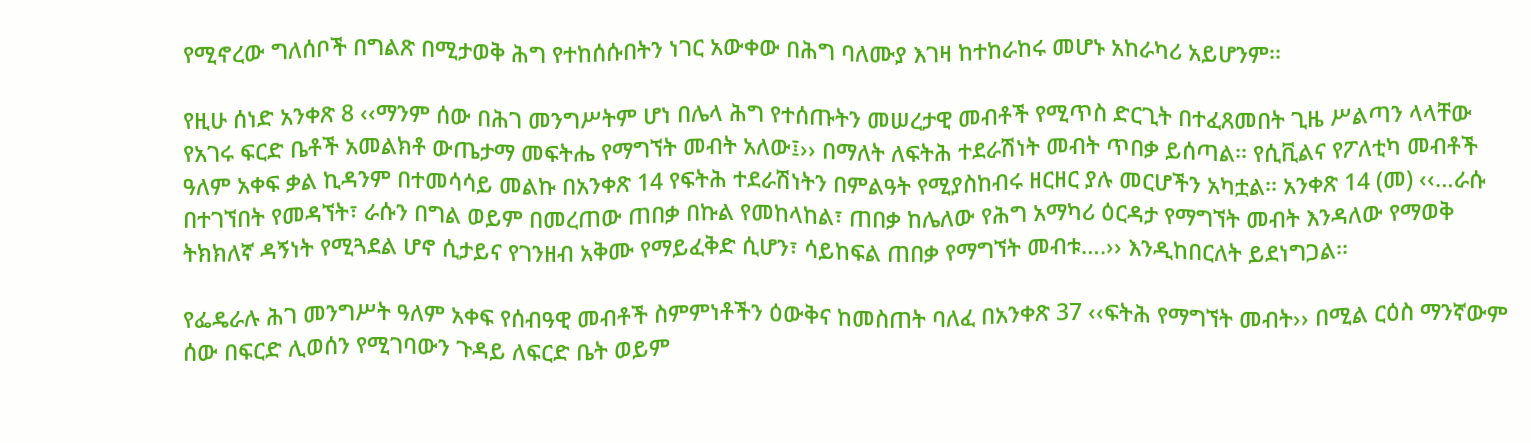የሚኖረው ግለሰቦች በግልጽ በሚታወቅ ሕግ የተከሰሱበትን ነገር አውቀው በሕግ ባለሙያ እገዛ ከተከራከሩ መሆኑ አከራካሪ አይሆንም፡፡

የዚሁ ሰነድ አንቀጽ 8 ‹‹ማንም ሰው በሕገ መንግሥትም ሆነ በሌላ ሕግ የተሰጡትን መሠረታዊ መብቶች የሚጥስ ድርጊት በተፈጸመበት ጊዜ ሥልጣን ላላቸው የአገሩ ፍርድ ቤቶች አመልክቶ ውጤታማ መፍትሔ የማግኘት መብት አለው፤›› በማለት ለፍትሕ ተደራሽነት መብት ጥበቃ ይሰጣል፡፡ የሲቪልና የፖለቲካ መብቶች ዓለም አቀፍ ቃል ኪዳንም በተመሳሳይ መልኩ በአንቀጽ 14 የፍትሕ ተደራሽነትን በምልዓት የሚያስከብሩ ዘርዘር ያሉ መርሆችን አካቷል፡፡ አንቀጽ 14 (መ) ‹‹…ራሱ በተገኘበት የመዳኘት፣ ራሱን በግል ወይም በመረጠው ጠበቃ በኩል የመከላከል፣ ጠበቃ ከሌለው የሕግ አማካሪ ዕርዳታ የማግኘት መብት እንዳለው የማወቅ ትክክለኛ ዳኝነት የሚጓደል ሆኖ ሲታይና የገንዘብ አቅሙ የማይፈቅድ ሲሆን፣ ሳይከፍል ጠበቃ የማግኘት መብቱ….›› እንዲከበርለት ይደነግጋል፡፡

የፌዴራሉ ሕገ መንግሥት ዓለም አቀፍ የሰብዓዊ መብቶች ስምምነቶችን ዕውቅና ከመስጠት ባለፈ በአንቀጽ 37 ‹‹ፍትሕ የማግኘት መብት›› በሚል ርዕስ ማንኛውም ሰው በፍርድ ሊወሰን የሚገባውን ጉዳይ ለፍርድ ቤት ወይም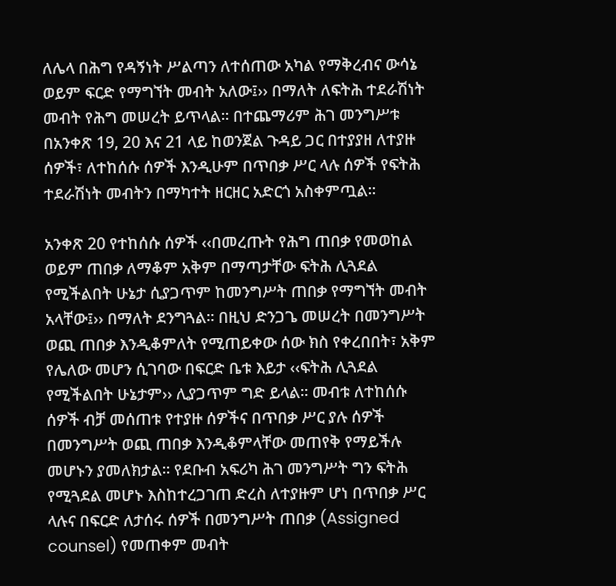ለሌላ በሕግ የዳኝነት ሥልጣን ለተሰጠው አካል የማቅረብና ውሳኔ ወይም ፍርድ የማግኘት መብት አለው፤›› በማለት ለፍትሕ ተደራሽነት መብት የሕግ መሠረት ይጥላል፡፡ በተጨማሪም ሕገ መንግሥቱ በአንቀጽ 19, 20 እና 21 ላይ ከወንጀል ጉዳይ ጋር በተያያዘ ለተያዙ ሰዎች፣ ለተከሰሱ ሰዎች እንዲሁም በጥበቃ ሥር ላሉ ሰዎች የፍትሕ ተደራሽነት መብትን በማካተት ዘርዘር አድርጎ አስቀምጧል፡፡

አንቀጽ 20 የተከሰሱ ሰዎች ‹‹በመረጡት የሕግ ጠበቃ የመወከል ወይም ጠበቃ ለማቆም አቅም በማጣታቸው ፍትሕ ሊጓደል የሚችልበት ሁኔታ ሲያጋጥም ከመንግሥት ጠበቃ የማግኘት መብት አላቸው፤›› በማለት ደንግጓል፡፡ በዚህ ድንጋጌ መሠረት በመንግሥት ወጪ ጠበቃ እንዲቆምለት የሚጠይቀው ሰው ክስ የቀረበበት፣ አቅም የሌለው መሆን ሲገባው በፍርድ ቤቱ እይታ ‹‹ፍትሕ ሊጓደል የሚችልበት ሁኔታም›› ሊያጋጥም ግድ ይላል፡፡ መብቱ ለተከሰሱ ሰዎች ብቻ መሰጠቱ የተያዙ ሰዎችና በጥበቃ ሥር ያሉ ሰዎች በመንግሥት ወጪ ጠበቃ እንዲቆምላቸው መጠየቅ የማይችሉ መሆኑን ያመለክታል፡፡ የደቡብ አፍሪካ ሕገ መንግሥት ግን ፍትሕ የሚጓደል መሆኑ እስከተረጋገጠ ድረስ ለተያዙም ሆነ በጥበቃ ሥር ላሉና በፍርድ ለታሰሩ ሰዎች በመንግሥት ጠበቃ (Assigned counsel) የመጠቀም መብት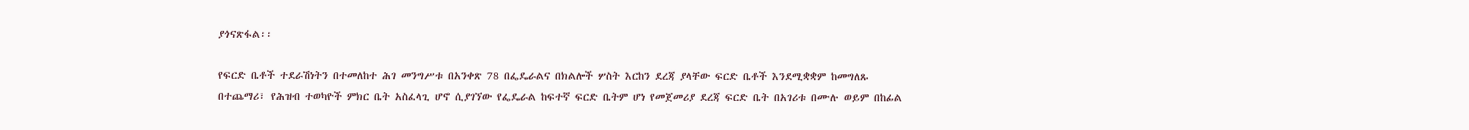ያጎናጽፋል፡፡

የፍርድ ቤቶች ተደራሽነትን በተመለከተ ሕገ መንግሥቱ በአንቀጽ 78 በፌዴራልና በክልሎች ሦስት እርከን ደረጃ ያላቸው ፍርድ ቤቶች እንደሚቋቋም ከመግለጹ በተጨማሪ፣ የሕዝብ ተወካዮች ምክር ቤት አስፈላጊ ሆኖ ሲያገኘው የፌዴራል ከፍተኛ ፍርድ ቤትም ሆነ የመጀመሪያ ደረጃ ፍርድ ቤት በአገሪቱ በሙሉ ወይም በከፊል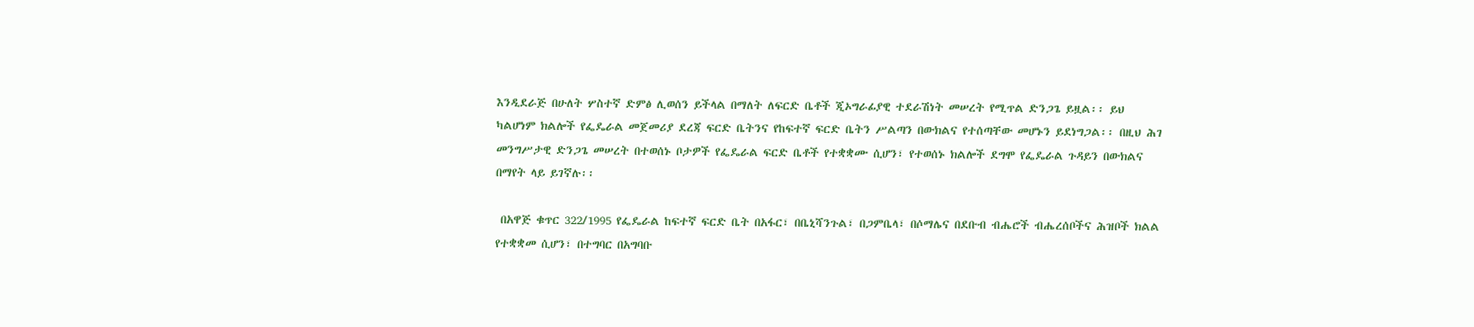እንዲደራጅ በሁለት ሦስተኛ ድምፅ ሊወሰን ይችላል በማለት ለፍርድ ቤቶች ጂኦግራፊያዊ ተደራሽነት መሠረት የሚጥል ድንጋጌ ይዟል፡፡ ይህ ካልሆነም ክልሎች የፌዴራል መጀመሪያ ደረጃ ፍርድ ቤትንና የከፍተኛ ፍርድ ቤትን ሥልጣን በውክልና የተሰጣቸው መሆኑን ይደነግጋል፡፡ በዚህ ሕገ መንግሥታዊ ድንጋጌ መሠረት በተወሰኑ ቦታዎች የፌዴራል ፍርድ ቤቶች የተቋቋሙ ሲሆን፣ የተወሰኑ ክልሎች ደግሞ የፌዴራል ጉዳይን በውክልና በማየት ላይ ይገኛሉ፡፡

 በአዋጅ ቁጥር 322/1995 የፌዴራል ከፍተኛ ፍርድ ቤት በአፋር፣ በቤኒሻንጉል፣ በጋምቤላ፣ በሶማሌና በደቡብ ብሔሮች ብሔረሰቦችና ሕዝቦች ክልል የተቋቋመ ሲሆን፣ በተግባር በአግባቡ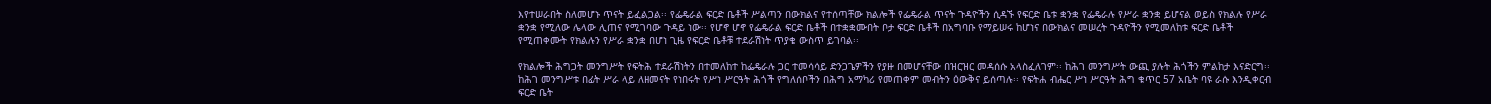እየተሠራበት ስለመሆኑ ጥናት ይፈልጋል፡፡ የፌዴራል ፍርድ ቤቶች ሥልጣን በውክልና የተሰጣቸው ክልሎች የፌዴራል ጥናት ጉዳዮችን ሲዳኙ የፍርድ ቤቱ ቋንቋ የፌዴራሉ የሥራ ቋንቋ ይሆናል ወይስ የክልሉ የሥራ ቋንቋ የሚለው ሌላው ሊጠና የሚገባው ጉዳይ ነው፡፡ የሆኖ ሆኖ የፌዴራል ፍርድ ቤቶች በተቋቋሙበት ቦታ ፍርድ ቤቶች በአግባቡ የማይሠሩ ከሆነና በውክልና መሠረት ጉዳዮችን የሚመለከቱ ፍርድ ቤቶች የሚጠቀሙት የክልሉን የሥራ ቋንቋ በሆነ ጊዜ የፍርድ ቤቶቹ ተደራሽነት ጥያቄ ውስጥ ይገባል፡፡

የክልሎች ሕግጋት መንግሥት የፍትሕ ተደራሽነትን በተመለከተ ከፌዴራሉ ጋር ተመሳሳይ ድንጋጌዎችን የያዙ በመሆናቸው በዝርዝር መዳሰሱ አላስፈለገም፡፡ ከሕገ መንግሥት ውጪ ያሉት ሕጎችን ምልከታ እናድርግ፡፡ ከሕገ መንግሥቱ በፊት ሥራ ላይ ለዘመናት የነበሩት የሥነ ሥርዓት ሕጎች የግለሰቦችን በሕግ አማካሪ የመጠቀም መብትን ዕውቅና ይሰጣሉ፡፡ የፍትሐ ብሔር ሥነ ሥርዓት ሕግ ቁጥር 57 አቤት ባዩ ራሱ እንዲቀርብ ፍርድ ቤት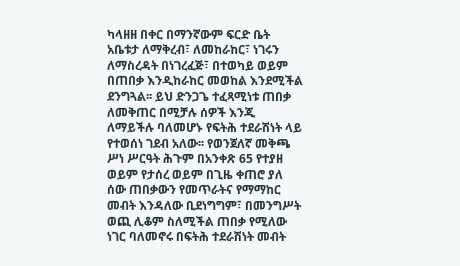ካላዘዘ በቀር በማንኛውም ፍርድ ቤት አቤቱታ ለማቅረብ፣ ለመከራከር፣ ነገሩን ለማስረዳት በነገረፈጅ፣ በተወካይ ወይም በጠበቃ እንዲከራከር መወከል እንደሚችል ደንግጓል፡፡ ይህ ድንጋጌ ተፈጻሚነቱ ጠበቃ ለመቅጠር በሚቻሉ ሰዎች እንጂ ለማይችሉ ባለመሆኑ የፍትሕ ተደራሽነት ላይ የተወሰነ ገደብ አለው፡፡ የወንጀለኛ መቅጫ ሥነ ሥርዓት ሕጉም በአንቀጽ 65 የተያዘ ወይም የታሰረ ወይም በጊዜ ቀጠሮ ያለ ሰው ጠበቃውን የመጥራትና የማማከር መብት እንዳለው ቢደነግግም፣ በመንግሥት ወጪ ሊቆም ስለሚችል ጠበቃ የሚለው ነገር ባለመኖሩ በፍትሕ ተደራሽነት መብት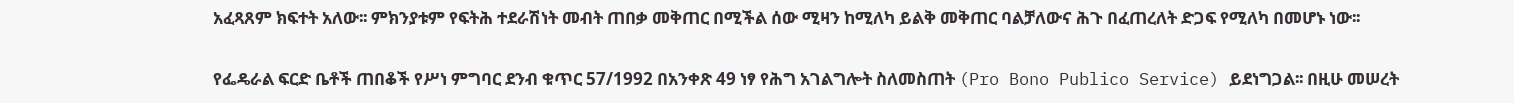አፈጻጸም ክፍተት አለው፡፡ ምክንያቱም የፍትሕ ተደራሽነት መብት ጠበቃ መቅጠር በሚችል ሰው ሚዛን ከሚለካ ይልቅ መቅጠር ባልቻለውና ሕጉ በፈጠረለት ድጋፍ የሚለካ በመሆኑ ነው፡፡

የፌዴራል ፍርድ ቤቶች ጠበቆች የሥነ ምግባር ደንብ ቁጥር 57/1992 በአንቀጽ 49 ነፃ የሕግ አገልግሎት ስለመስጠት (Pro Bono Publico Service) ይደነግጋል፡፡ በዚሁ መሠረት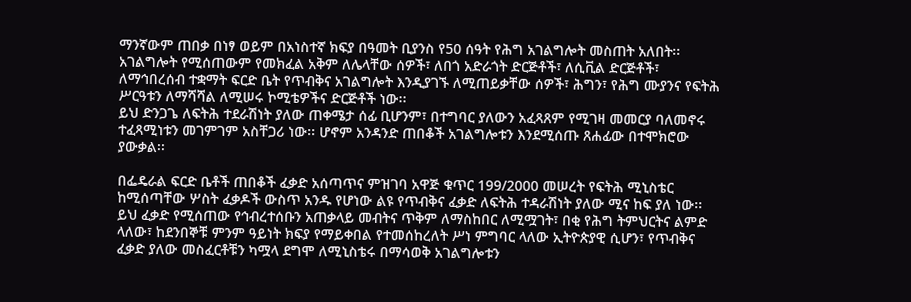ማንኛውም ጠበቃ በነፃ ወይም በአነስተኛ ክፍያ በዓመት ቢያንስ የ50 ሰዓት የሕግ አገልግሎት መስጠት አለበት፡፡ አገልግሎት የሚሰጠውም የመክፈል አቅም ለሌላቸው ሰዎች፣ ለበጎ አድራጎት ድርጅቶች፣ ለሲቪል ድርጅቶች፣ ለማኅበረሰብ ተቋማት ፍርድ ቤት የጥብቅና አገልግሎት እንዲያገኙ ለሚጠይቃቸው ሰዎች፣ ሕግን፣ የሕግ ሙያንና የፍትሕ ሥርዓቱን ለማሻሻል ለሚሠሩ ኮሚቴዎችና ድርጅቶች ነው፡፡
ይህ ድንጋጌ ለፍትሕ ተደራሽነት ያለው ጠቀሜታ ሰፊ ቢሆንም፣ በተግባር ያለውን አፈጻጸም የሚገዛ መመርያ ባለመኖሩ ተፈጻሚነቱን መገምገም አስቸጋሪ ነው፡፡ ሆኖም አንዳንድ ጠበቆች አገልግሎቱን እንደሚሰጡ ጸሐፊው በተሞክሮው ያውቃል፡፡

በፌዴራል ፍርድ ቤቶች ጠበቆች ፈቃድ አሰጣጥና ምዝገባ አዋጅ ቁጥር 199/2000 መሠረት የፍትሕ ሚኒስቴር ከሚሰጣቸው ሦስት ፈቃዶች ውስጥ አንዱ የሆነው ልዩ የጥብቅና ፈቃድ ለፍትሕ ተዳራሽነት ያለው ሚና ከፍ ያለ ነው፡፡ ይህ ፈቃድ የሚሰጠው የኅብረተሰቡን አጠቃላይ መብትና ጥቅም ለማስከበር ለሚሟገት፣ በቂ የሕግ ትምህርትና ልምድ ላለው፣ ከደንበኞቹ ምንም ዓይነት ክፍያ የማይቀበል የተመሰከረለት ሥነ ምግባር ላለው ኢትዮጵያዊ ሲሆን፣ የጥብቅና ፈቃድ ያለው መስፈርቶቹን ካሟላ ደግሞ ለሚኒስቴሩ በማሳወቅ አገልግሎቱን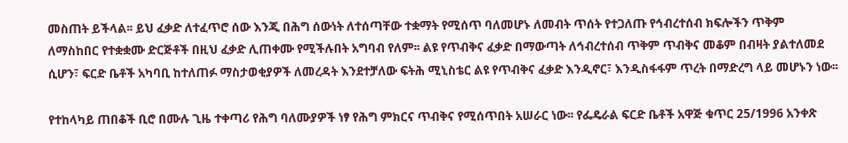መስጠት ይችላል፡፡ ይህ ፈቃድ ለተፈጥሮ ሰው እንጂ በሕግ ሰውነት ለተሰጣቸው ተቋማት የሚሰጥ ባለመሆኑ ለመብት ጥሰት የተጋለጡ የኅብረተሰብ ክፍሎችን ጥቅም ለማስከበር የተቋቋሙ ድርጅቶች በዚህ ፈቃድ ሊጠቀሙ የሚችሉበት አግባብ የለም፡፡ ልዩ የጥብቅና ፈቃድ በማውጣት ለኅብረተሰብ ጥቅም ጥብቅና መቆም በብዛት ያልተለመደ ሲሆን፣ ፍርድ ቤቶች አካባቢ ከተለጠፉ ማስታወቂያዎች ለመረዳት እንደተቻለው ፍትሕ ሚኒስቴር ልዩ የጥብቅና ፈቃድ እንዲኖር፣ እንዲስፋፋም ጥረት በማድረግ ላይ መሆኑን ነው፡፡

የተከላካይ ጠበቆች ቢሮ በሙሉ ጊዜ ተቀጣሪ የሕግ ባለሙያዎች ነፃ የሕግ ምክርና ጥብቅና የሚሰጥበት አሠራር ነው፡፡ የፌዴራል ፍርድ ቤቶች አዋጅ ቁጥር 25/1996 አንቀጽ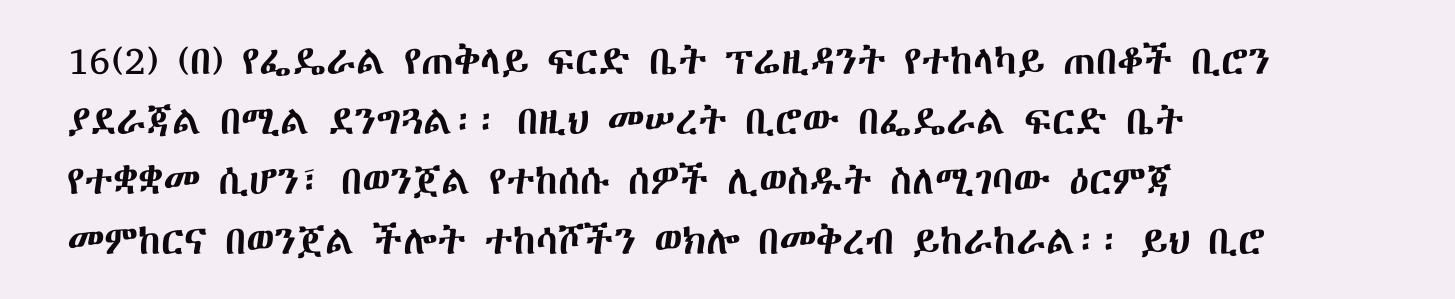16(2) (በ) የፌዴራል የጠቅላይ ፍርድ ቤት ፕሬዚዳንት የተከላካይ ጠበቆች ቢሮን ያደራጃል በሚል ደንግጓል፡፡ በዚህ መሠረት ቢሮው በፌዴራል ፍርድ ቤት የተቋቋመ ሲሆን፣ በወንጀል የተከሰሱ ሰዎች ሊወስዱት ስለሚገባው ዕርምጃ መምከርና በወንጀል ችሎት ተከሳሾችን ወክሎ በመቅረብ ይከራከራል፡፡ ይህ ቢሮ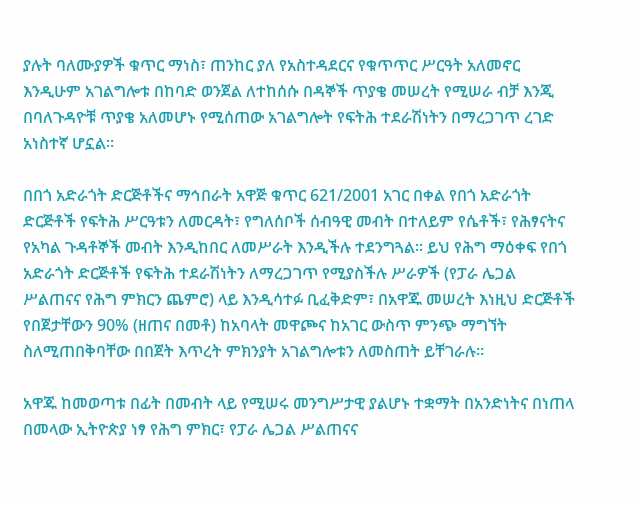ያሉት ባለሙያዎች ቁጥር ማነስ፣ ጠንከር ያለ የአስተዳደርና የቁጥጥር ሥርዓት አለመኖር እንዲሁም አገልግሎቱ በከባድ ወንጀል ለተከሰሱ በዳኞች ጥያቄ መሠረት የሚሠራ ብቻ እንጂ በባለጉዳዮቹ ጥያቄ አለመሆኑ የሚሰጠው አገልግሎት የፍትሕ ተደራሽነትን በማረጋገጥ ረገድ አነስተኛ ሆኗል፡፡

በበጎ አድራጎት ድርጅቶችና ማኅበራት አዋጅ ቁጥር 621/2001 አገር በቀል የበጎ አድራጎት ድርጅቶች የፍትሕ ሥርዓቱን ለመርዳት፣ የግለሰቦች ሰብዓዊ መብት በተለይም የሴቶች፣ የሕፃናትና የአካል ጉዳቶኞች መብት እንዲከበር ለመሥራት እንዲችሉ ተደንግጓል፡፡ ይህ የሕግ ማዕቀፍ የበጎ አድራጎት ድርጅቶች የፍትሕ ተደራሽነትን ለማረጋገጥ የሚያስችሉ ሥራዎች (የፓራ ሌጋል ሥልጠናና የሕግ ምክርን ጨምሮ) ላይ እንዲሳተፉ ቢፈቅድም፣ በአዋጁ መሠረት እነዚህ ድርጅቶች የበጀታቸውን 90% (ዘጠና በመቶ) ከአባላት መዋጮና ከአገር ውስጥ ምንጭ ማግኘት ስለሚጠበቅባቸው በበጀት እጥረት ምክንያት አገልግሎቱን ለመስጠት ይቸገራሉ፡፡

አዋጁ ከመወጣቱ በፊት በመብት ላይ የሚሠሩ መንግሥታዊ ያልሆኑ ተቋማት በአንድነትና በነጠላ በመላው ኢትዮጵያ ነፃ የሕግ ምክር፣ የፓራ ሌጋል ሥልጠናና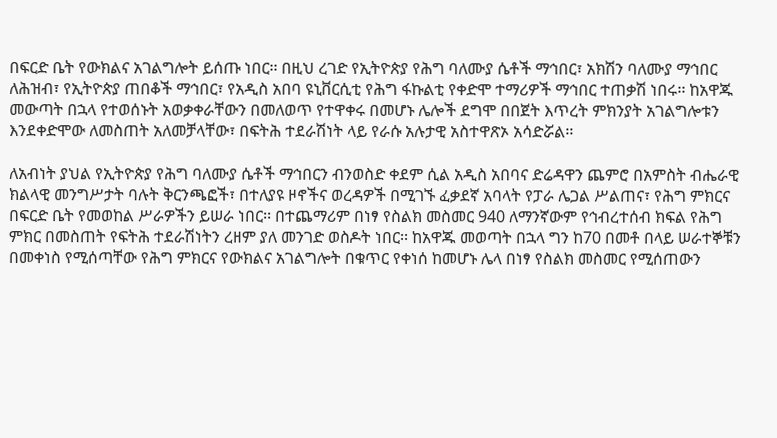በፍርድ ቤት የውክልና አገልግሎት ይሰጡ ነበር፡፡ በዚህ ረገድ የኢትዮጵያ የሕግ ባለሙያ ሴቶች ማኅበር፣ አክሽን ባለሙያ ማኅበር ለሕዝብ፣ የኢትዮጵያ ጠበቆች ማኅበር፣ የአዲስ አበባ ዩኒቨርሲቲ የሕግ ፋኩልቲ የቀድሞ ተማሪዎች ማኅበር ተጠቃሽ ነበሩ፡፡ ከአዋጁ መውጣት በኋላ የተወሰኑት አወቃቀራቸውን በመለወጥ የተዋቀሩ በመሆኑ ሌሎች ደግሞ በበጀት እጥረት ምክንያት አገልግሎቱን እንደቀድሞው ለመስጠት አለመቻላቸው፣ በፍትሕ ተደራሽነት ላይ የራሱ አሉታዊ አስተዋጽኦ አሳድሯል፡፡

ለአብነት ያህል የኢትዮጵያ የሕግ ባለሙያ ሴቶች ማኅበርን ብንወስድ ቀደም ሲል አዲስ አበባና ድሬዳዋን ጨምሮ በአምስት ብሔራዊ ክልላዊ መንግሥታት ባሉት ቅርንጫፎች፣ በተለያዩ ዞኖችና ወረዳዎች በሚገኙ ፈቃደኛ አባላት የፓራ ሌጋል ሥልጠና፣ የሕግ ምክርና በፍርድ ቤት የመወከል ሥራዎችን ይሠራ ነበር፡፡ በተጨማሪም በነፃ የስልክ መስመር 940 ለማንኛውም የኅብረተሰብ ክፍል የሕግ ምክር በመስጠት የፍትሕ ተደራሽነትን ረዘም ያለ መንገድ ወስዶት ነበር፡፡ ከአዋጁ መወጣት በኋላ ግን ከ70 በመቶ በላይ ሠራተኞቹን በመቀነስ የሚሰጣቸው የሕግ ምክርና የውክልና አገልግሎት በቁጥር የቀነሰ ከመሆኑ ሌላ በነፃ የስልክ መስመር የሚሰጠውን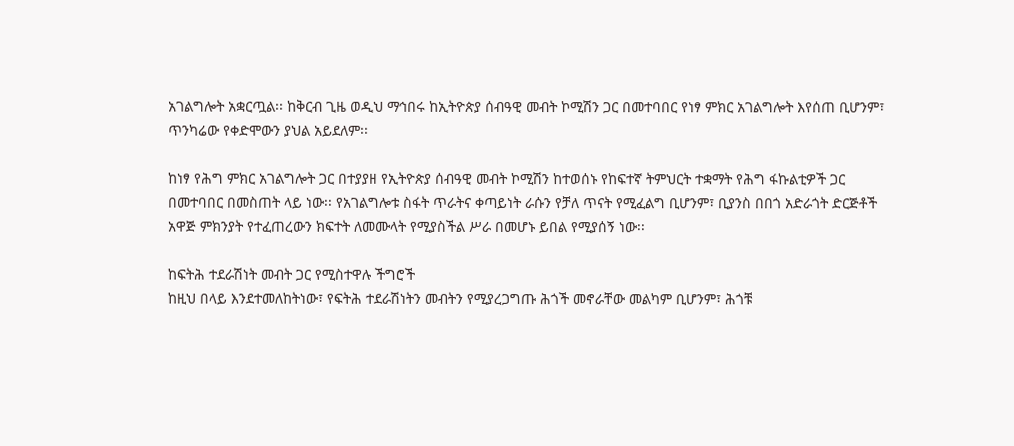አገልግሎት አቋርጧል፡፡ ከቅርብ ጊዜ ወዲህ ማኅበሩ ከኢትዮጵያ ሰብዓዊ መብት ኮሚሽን ጋር በመተባበር የነፃ ምክር አገልግሎት እየሰጠ ቢሆንም፣ ጥንካሬው የቀድሞውን ያህል አይደለም፡፡

ከነፃ የሕግ ምክር አገልግሎት ጋር በተያያዘ የኢትዮጵያ ሰብዓዊ መብት ኮሚሽን ከተወሰኑ የከፍተኛ ትምህርት ተቋማት የሕግ ፋኩልቲዎች ጋር በመተባበር በመስጠት ላይ ነው፡፡ የአገልግሎቱ ስፋት ጥራትና ቀጣይነት ራሱን የቻለ ጥናት የሚፈልግ ቢሆንም፣ ቢያንስ በበጎ አድራጎት ድርጅቶች አዋጅ ምክንያት የተፈጠረውን ክፍተት ለመሙላት የሚያስችል ሥራ በመሆኑ ይበል የሚያሰኝ ነው፡፡

ከፍትሕ ተደራሽነት መብት ጋር የሚስተዋሉ ችግሮች
ከዚህ በላይ እንደተመለከትነው፣ የፍትሕ ተደራሽነትን መብትን የሚያረጋግጡ ሕጎች መኖራቸው መልካም ቢሆንም፣ ሕጎቹ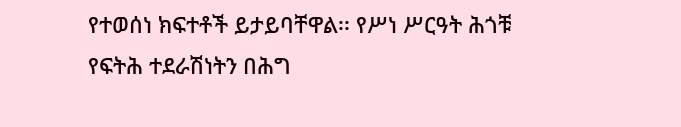የተወሰነ ክፍተቶች ይታይባቸዋል፡፡ የሥነ ሥርዓት ሕጎቹ የፍትሕ ተደራሽነትን በሕግ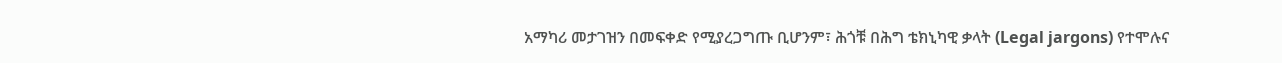አማካሪ መታገዝን በመፍቀድ የሚያረጋግጡ ቢሆንም፣ ሕጎቹ በሕግ ቴክኒካዊ ቃላት (Legal jargons) የተሞሉና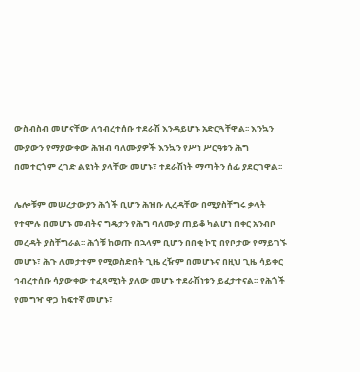ውስብስብ መሆናቸው ለኅብረተሰቡ ተደራሽ እንዳይሆኑ አድርጓቸዋል፡፡ እንኳን ሙያውን የማያውቀው ሕዝብ ባለሙያዎች እንኳን የሥነ ሥርዓቱን ሕግ በመተርጎም ረገድ ልዩነት ያላቸው መሆኑ፣ ተደራሽነት ማጣትን ሰፊ ያደርገዋል፡፡

ሌሎቹም መሠረታውያን ሕጎች ቢሆን ሕዝቡ ሊረዳቸው በሚያስቸግሩ ቃላት የተሞሉ በመሆኑ መብትና ግዴታን የሕግ ባለሙያ ጠይቆ ካልሆነ በቀር አንብቦ መረዳት ያስቸግራል፡፡ ሕጎቹ ከወጡ በኋላም ቢሆን በበቂ ኮፒ በየቦታው የማይገኙ መሆኑ፣ ሕጉ ለመታተም የሚወስድበት ጊዜ ረዥም በመሆኑና በዚህ ጊዜ ሳይቀር ኅብረተሰቡ ሳያውቀው ተፈጻሚነት ያለው መሆኑ ተደራሽነቱን ይፈታተናል፡፡ የሕጎች የመግዣ ዋጋ ከፍተኛ መሆኑ፣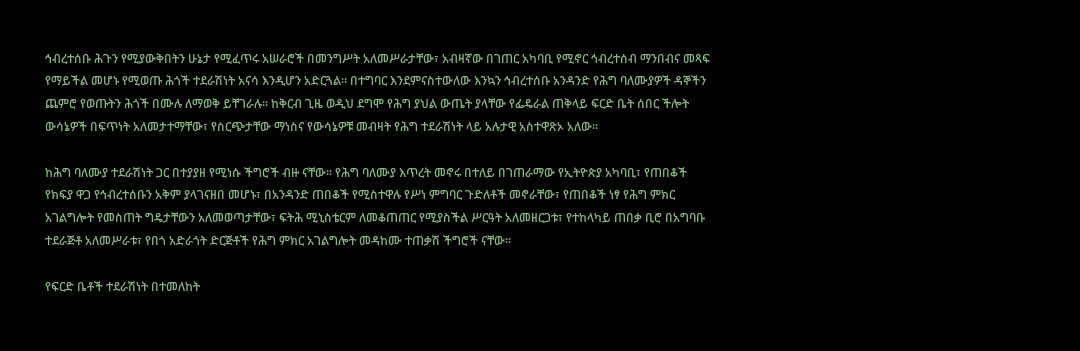ኅብረተሰቡ ሕጉን የሚያውቅበትን ሁኔታ የሚፈጥሩ አሠራሮች በመንግሥት አለመሥራታቸው፣ አብዛኛው በገጠር አካባቢ የሚኖር ኅብረተሰብ ማንበብና መጻፍ የማይችል መሆኑ የሚወጡ ሕጎች ተደራሽነት አናሳ እንዲሆን አድርጓል፡፡ በተግባር እንደምናስተውለው እንኳን ኅብረተሰቡ አንዳንድ የሕግ ባለሙያዎች ዳኞችን ጨምሮ የወጡትን ሕጎች በሙሉ ለማወቅ ይቸገራሉ፡፡ ከቅርብ ጊዜ ወዲህ ደግሞ የሕግ ያህል ውጤት ያላቸው የፌዴራል ጠቅላይ ፍርድ ቤት ሰበር ችሎት ውሳኔዎች በፍጥነት አለመታተማቸው፣ የስርጭታቸው ማነስና የውሳኔዎቹ መብዛት የሕግ ተደራሽነት ላይ አሉታዊ አስተዋጽኦ አለው፡፡

ከሕግ ባለሙያ ተደራሽነት ጋር በተያያዘ የሚነሱ ችግሮች ብዙ ናቸው፡፡ የሕግ ባለሙያ እጥረት መኖሩ በተለይ በገጠራማው የኢትዮጵያ አካባቢ፣ የጠበቆች የክፍያ ዋጋ የኅብረተሰቡን አቅም ያላገናዘበ መሆኑ፣ በአንዳንድ ጠበቆች የሚስተዋሉ የሥነ ምግባር ጉድለቶች መኖራቸው፣ የጠበቆች ነፃ የሕግ ምክር አገልግሎት የመስጠት ግዴታቸውን አለመወጣታቸው፣ ፍትሕ ሚኒስቴርም ለመቆጠጠር የሚያስችል ሥርዓት አለመዘርጋቱ፣ የተከላካይ ጠበቃ ቢሮ በአግባቡ ተደራጅቶ አለመሥራቱ፣ የበጎ አድራጎት ድርጅቶች የሕግ ምክር አገልግሎት መዳከሙ ተጠቃሽ ችግሮች ናቸው፡፡

የፍርድ ቤቶች ተደራሽነት በተመለከት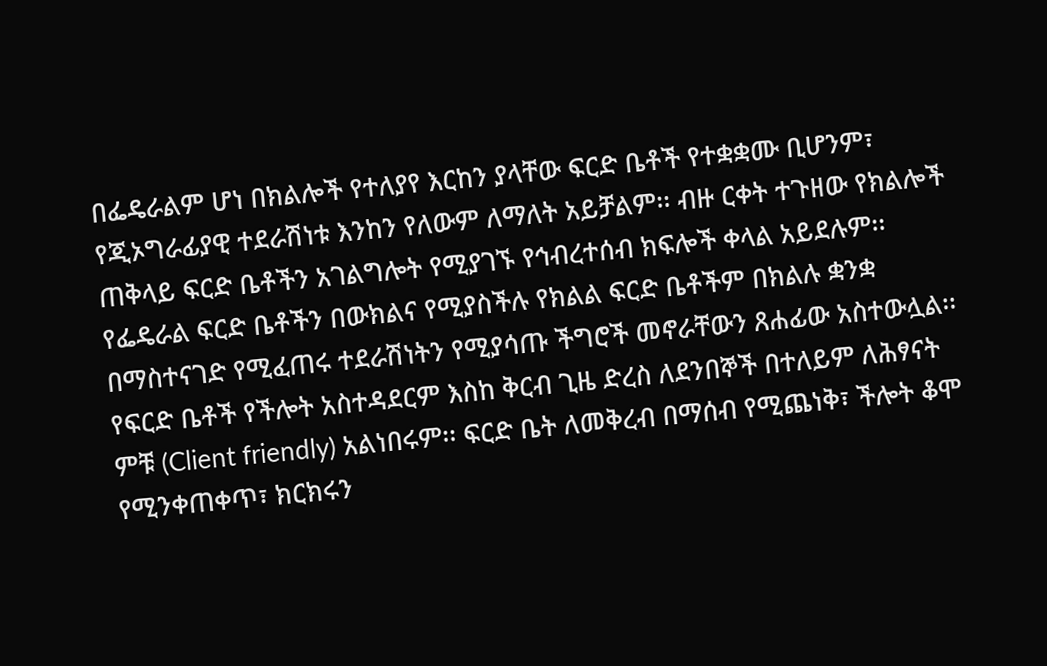በፌዴራልም ሆነ በክልሎች የተለያየ እርከን ያላቸው ፍርድ ቤቶች የተቋቋሙ ቢሆንም፣ የጂኦግራፊያዊ ተደራሽነቱ እንከን የለውም ለማለት አይቻልም፡፡ ብዙ ርቀት ተጉዘው የክልሎች ጠቅላይ ፍርድ ቤቶችን አገልግሎት የሚያገኙ የኅብረተሰብ ክፍሎች ቀላል አይደሉም፡፡ የፌዴራል ፍርድ ቤቶችን በውክልና የሚያስችሉ የክልል ፍርድ ቤቶችም በክልሉ ቋንቋ በማስተናገድ የሚፈጠሩ ተደራሽነትን የሚያሳጡ ችግሮች መኖራቸውን ጸሐፊው አስተውሏል፡፡ የፍርድ ቤቶች የችሎት አስተዳደርም እስከ ቅርብ ጊዜ ድረስ ለደንበኞች በተለይም ለሕፃናት ምቹ (Client friendly) አልነበሩም፡፡ ፍርድ ቤት ለመቅረብ በማሰብ የሚጨነቅ፣ ችሎት ቆሞ የሚንቀጠቀጥ፣ ክርክሩን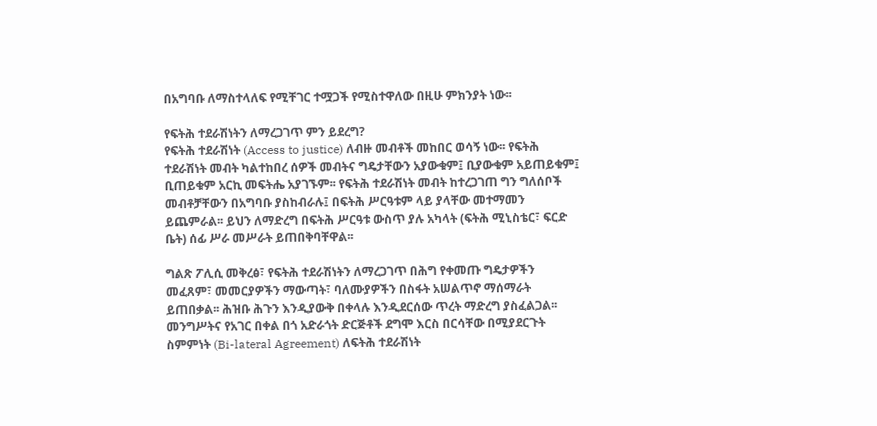በአግባቡ ለማስተላለፍ የሚቸገር ተሟጋች የሚስተዋለው በዚሁ ምክንያት ነው፡፡

የፍትሕ ተደራሽነትን ለማረጋገጥ ምን ይደረግ?
የፍትሕ ተደራሽነት (Access to justice) ለብዙ መብቶች መከበር ወሳኝ ነው፡፡ የፍትሕ ተደራሽነት መብት ካልተከበረ ሰዎች መብትና ግዴታቸውን አያውቁም፤ ቢያውቁም አይጠይቁም፤ ቢጠይቁም አርኪ መፍትሔ አያገኙም፡፡ የፍትሕ ተደራሽነት መብት ከተረጋገጠ ግን ግለሰቦች መብቶቻቸውን በአግባቡ ያስከብራሉ፤ በፍትሕ ሥርዓቱም ላይ ያላቸው መተማመን ይጨምራል፡፡ ይህን ለማድረግ በፍትሕ ሥርዓቱ ውስጥ ያሉ አካላት (ፍትሕ ሚኒስቴር፣ ፍርድ ቤት) ሰፊ ሥራ መሥራት ይጠበቅባቸዋል፡፡

ግልጽ ፖሊሲ መቅረፅ፣ የፍትሕ ተደራሽነትን ለማረጋገጥ በሕግ የቀመጡ ግዴታዎችን መፈጸም፣ መመርያዎችን ማውጣት፣ ባለሙያዎችን በስፋት አሠልጥኖ ማሰማራት ይጠበቃል፡፡ ሕዝቡ ሕጉን እንዲያውቅ በቀላሉ እንዲደርሰው ጥረት ማድረግ ያስፈልጋል፡፡ መንግሥትና የአገር በቀል በጎ አድራጎት ድርጅቶች ደግሞ እርስ በርሳቸው በሚያደርጉት ስምምነት (Bi-lateral Agreement) ለፍትሕ ተደራሽነት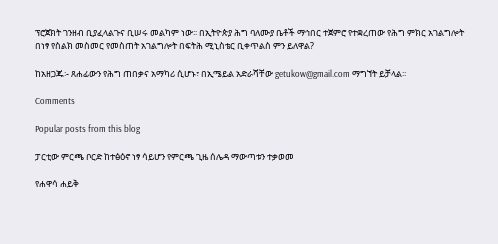ፕሮጀክት ገንዘብ ቢያፈላልጉና ቢሠሩ መልካም ነው፡፡ በኢትዮጵያ ሕግ ባለሙያ ቤቶች ማኅበር ተጀምሮ የተቋረጠው የሕግ ምክር አገልግሎት በነፃ የስልክ መስመር የመስጠት አገልግሎት በፍትሕ ሚኒስቴር ቢቀጥልስ ምን ይለዋል?

ከአዘጋጁ፡- ጸሐፊውን የሕግ ጠበቃና አማካሪ ሲሆኑ፣ በኢሜይል አድራሻቸው getukow@gmail.com ማግኘት ይቻላል፡፡

Comments

Popular posts from this blog

ፓርቲው ምርጫ ቦርድ ከተፅዕኖ ነፃ ሳይሆን የምርጫ ጊዜ ሰሌዳ ማውጣቱን ተቃወመ

የሐዋሳ ሐይቅ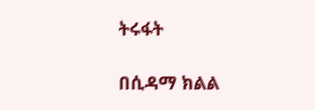ትሩፋት

በሲዳማ ክልል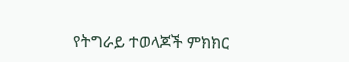የትግራይ ተወላጆች ምክክር